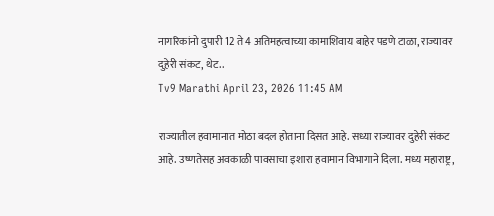नागरिकांनो दुपारी 12 ते 4 अतिमहत्वाच्या कामाशिवाय बाहेर पडणे टाळा, राज्यावर दुहेरी संकट, थेट..
Tv9 Marathi April 23, 2026 11:45 AM

राज्यातील हवामानात मोठा बदल होताना दिसत आहे. सध्या राज्यावर दुहेरी संकट आहे. उष्णतेसह अवकाळी पावसाचा इशारा हवामान विभागाने दिला. मध्य महाराष्ट्र,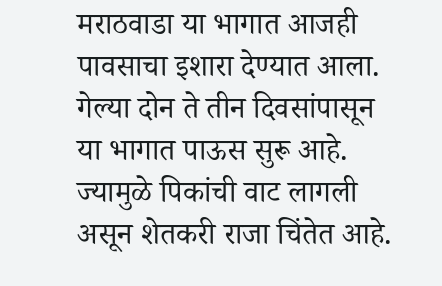मराठवाडा या भागात आजही पावसाचा इशारा देण्यात आला. गेल्या दोन ते तीन दिवसांपासून या भागात पाऊस सुरू आहे. ज्यामुळे पिकांची वाट लागली असून शेतकरी राजा चिंतेत आहे.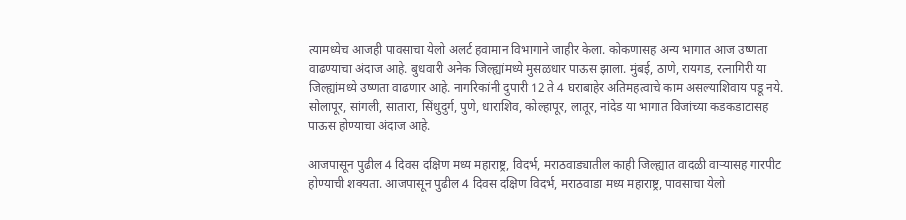त्यामध्येच आजही पावसाचा येलो अलर्ट हवामान विभागाने जाहीर केला. कोकणासह अन्य भागात आज उष्णता वाढण्याचा अंदाज आहे. बुधवारी अनेक जिल्ह्यांमध्ये मुसळधार पाऊस झाला. मुंबई, ठाणे, रायगड, रत्नागिरी या जिल्ह्यांमध्ये उष्णता वाढणार आहे. नागरिकांनी दुपारी 12 ते 4 घराबाहेर अतिमहत्वाचे काम असल्याशिवाय पडू नये. सोलापूर, सांगली, सातारा, सिंधुदुर्ग, पुणे, धाराशिव, कोल्हापूर, लातूर, नांदेड या भागात विजांच्या कडकडाटासह पाऊस होण्याचा अंदाज आहे.

आजपासून पुढील 4 दिवस दक्षिण मध्य महाराष्ट्र, विदर्भ, मराठवाड्यातील काही जिल्ह्यात वादळी वाऱ्यासह गारपीट होण्याची शक्यता. आजपासून पुढील 4 दिवस दक्षिण विदर्भ, मराठवाडा मध्य महाराष्ट्र, पावसाचा येलो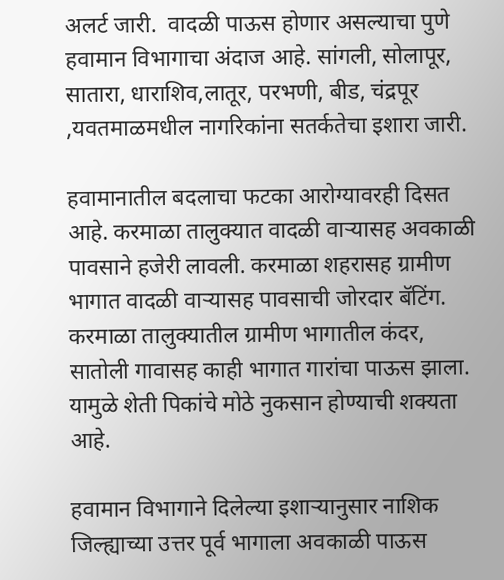अलर्ट जारी.  वादळी पाऊस होणार असल्याचा पुणे हवामान विभागाचा अंदाज आहे. सांगली, सोलापूर, सातारा, धाराशिव,लातूर, परभणी, बीड, चंद्रपूर ,यवतमाळमधील नागरिकांना सतर्कतेचा इशारा जारी.

हवामानातील बदलाचा फटका आरोग्यावरही दिसत आहे. करमाळा तालुक्यात वादळी वाऱ्यासह अवकाळी पावसाने हजेरी लावली. करमाळा शहरासह ग्रामीण भागात वादळी वाऱ्यासह पावसाची जोरदार बॅटिंग. करमाळा तालुक्यातील ग्रामीण भागातील कंदर, सातोली गावासह काही भागात गारांचा पाऊस झाला. यामुळे शेती पिकांचे मोठे नुकसान होण्याची शक्यता आहे.

हवामान विभागाने दिलेल्या इशाऱ्यानुसार नाशिक जिल्ह्याच्या उत्तर पूर्व भागाला अवकाळी पाऊस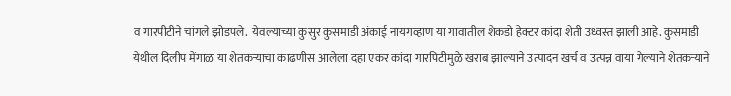व गारपीटीने चांगले झोडपले.  येवल्याच्या कुसुर कुसमाडी अंकाई नायगव्हाण या गावातील शेकडो हेक्टर कांदा शेती उध्वस्त झाली आहे. कुसमाडी येथील दिलीप मेंगाळ या शेतकऱ्याचा काढणीस आलेला दहा एकर कांदा गारपिटीमुळे खराब झाल्याने उत्पादन खर्च व उत्पन्न वाया गेल्याने शेतकऱ्याने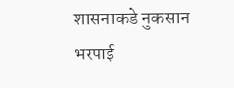शासनाकडे नुकसान भरपाई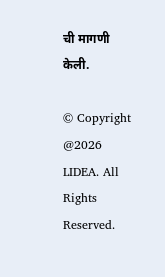ची मागणी केली.

© Copyright @2026 LIDEA. All Rights Reserved.